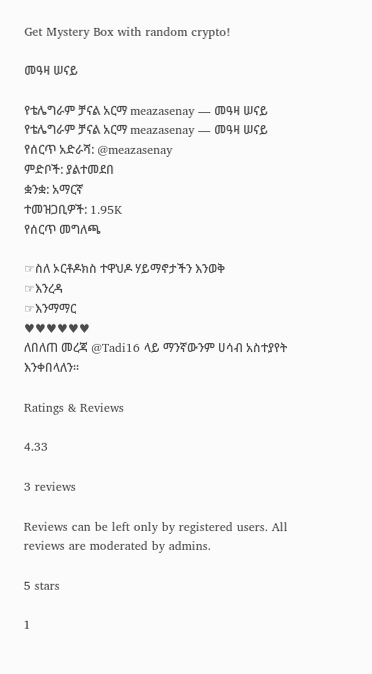Get Mystery Box with random crypto!

መዓዛ ሠናይ

የቴሌግራም ቻናል አርማ meazasenay — መዓዛ ሠናይ
የቴሌግራም ቻናል አርማ meazasenay — መዓዛ ሠናይ
የሰርጥ አድራሻ: @meazasenay
ምድቦች: ያልተመደበ
ቋንቋ: አማርኛ
ተመዝጋቢዎች: 1.95K
የሰርጥ መግለጫ

☞ስለ ኦርቶዶክስ ተዋህዶ ሃይማኖታችን እንወቅ
☞እንረዳ
☞እንማማር
♥♥♥♥♥♥
ለበለጠ መረጃ @Tadi16 ላይ ማንኛውንም ሀሳብ አስተያየት እንቀበላለን፡፡

Ratings & Reviews

4.33

3 reviews

Reviews can be left only by registered users. All reviews are moderated by admins.

5 stars

1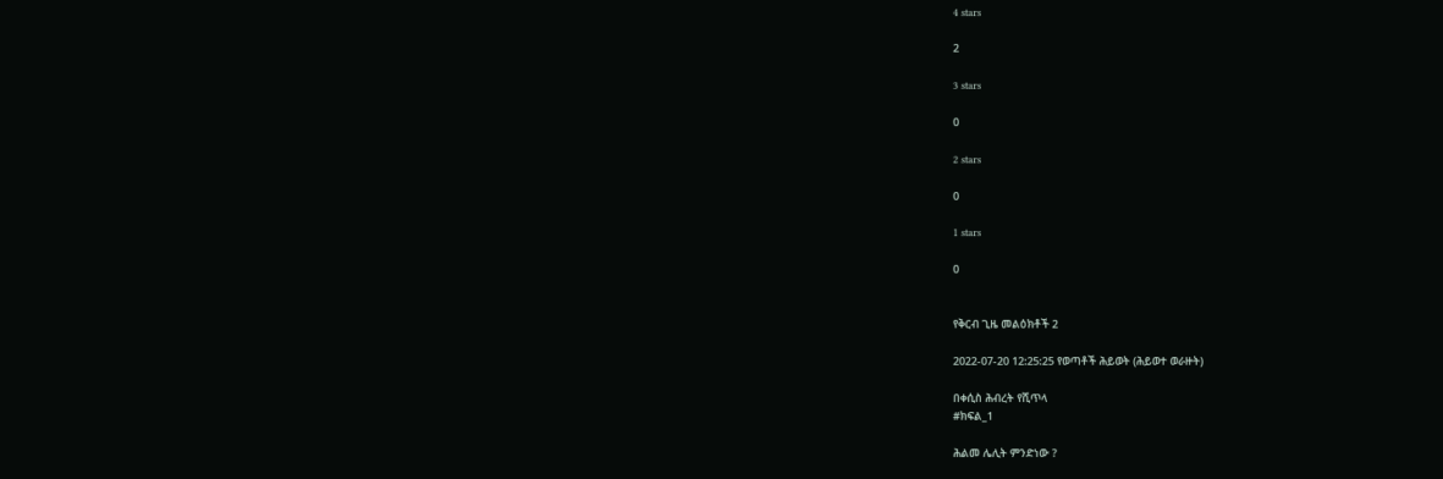4 stars

2

3 stars

0

2 stars

0

1 stars

0


የቅርብ ጊዜ መልዕክቶች 2

2022-07-20 12:25:25 የወጣቶች ሕይወት (ሕይወተ ወራዙት)

በቀሲስ ሕብረት የሺጥላ
#ክፍል_1

ሕልመ ሌሊት ምንድነው ?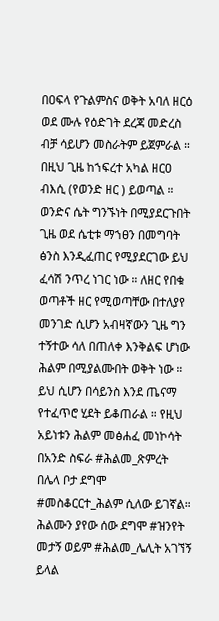በዐፍላ የጉልምስና ወቅት አባለ ዘርዕ ወደ ሙሉ የዕድገት ደረጃ መድረስ ብቻ ሳይሆን መስራትም ይጀምራል ። በዚህ ጊዜ ከኀፍረተ አካል ዘርዐ ብእሲ (የወንድ ዘር ) ይወጣል ። ወንድና ሴት ግንኙነት በሚያደርጉበት ጊዜ ወደ ሴቲቱ ማኀፀን በመግባት ፅንስ እንዲፈጠር የሚያደርገው ይህ ፈሳሽ ንጥረ ነገር ነው ። ለዘር የበቁ ወጣቶች ዘር የሚወጣቸው በተለያየ መንገድ ሲሆን አብዛኛውን ጊዜ ግን ተኝተው ሳለ በጠለቀ እንቅልፍ ሆነው ሕልም በሚያልሙበት ወቅት ነው ። ይህ ሲሆን በሳይንስ እንደ ጤናማ የተፈጥሮ ሂደት ይቆጠራል ። የዚህ አይነቱን ሕልም መፅሐፈ መነኮሳት በአንድ ስፍራ #ሕልመ_ጽምረት በሌላ ቦታ ደግሞ #መስቆርርተ_ሕልም ሲለው ይገኛል። ሕልሙን ያየው ሰው ደግሞ #ዝንየት መታኝ ወይም #ሕልመ_ሌሊት አገኘኝ ይላል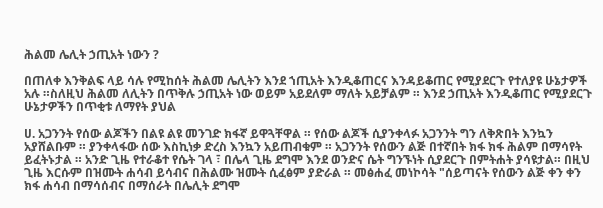ሕልመ ሌሊት ኃጢአት ነውን ?

በጠለቀ እንቅልፍ ላይ ሳሉ የሚከሰት ሕልመ ሌሊትን እንደ ኀጢአት እንዲቆጠርና እንዳይቆጠር የሚያደርጉ የተለያዩ ሁኔታዎች አሉ ።ስለዚህ ሕልመ ለሊትን በጥቅሉ ኃጢአት ነው ወይም አይደለም ማለት አይቻልም ። እንደ ኃጢአት እንዲቆጠር የሚያደርጉ ሁኔታዎችን በጥቂቱ ለማየት ያህል

ሀ. አጋንንት የሰው ልጆችን በልዩ ልዩ መንገድ ክፋኛ ይዋጓቸዋል ። የሰው ልጆች ሲያንቀላፉ አጋንንት ግን ለቅጽበት እንኳን አያሸልቡም ። ያንቀላፋው ሰው እስኪነቃ ድረስ እንኳን አይጠብቁም ። አጋንንት የሰውን ልጅ በተኛበት ክፋ ክፋ ሕልም በማሳየት ይፈትኑታል ። አንድ ጊዜ የተራቆተ የሴት ገላ ፣ በሌላ ጊዜ ደግሞ እንደ ወንድና ሴት ግንኙነት ሲያደርጉ በምትሐት ያሳዩታል። በዚህ ጊዜ እርሱም በዝሙት ሐሳብ ይሳብና በሕልሙ ዝሙት ሲፈፅም ያድራል ። መፅሐፈ መነኮሳት "ሰይጣናት የሰውን ልጅ ቀን ቀን ክፋ ሐሳብ በማሳሰብና በማሰራት በሌሊት ደግሞ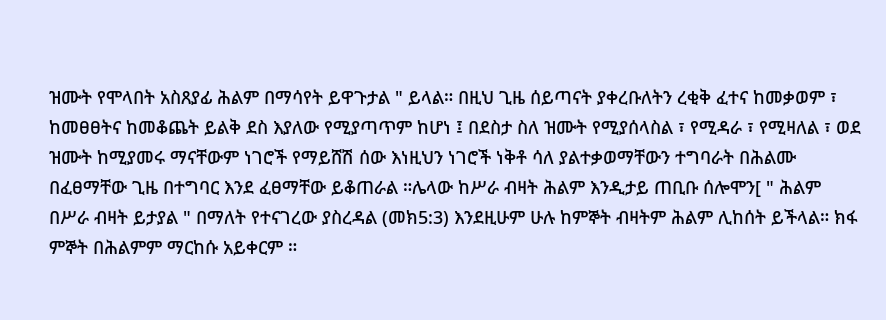ዝሙት የሞላበት አስጸያፊ ሕልም በማሳየት ይዋጉታል " ይላል። በዚህ ጊዜ ሰይጣናት ያቀረቡለትን ረቂቅ ፈተና ከመቃወም ፣ ከመፀፀትና ከመቆጨት ይልቅ ደስ እያለው የሚያጣጥም ከሆነ ፤ በደስታ ስለ ዝሙት የሚያሰላስል ፣ የሚዳራ ፣ የሚዛለል ፣ ወደ ዝሙት ከሚያመሩ ማናቸውም ነገሮች የማይሸሽ ሰው እነዚህን ነገሮች ነቅቶ ሳለ ያልተቃወማቸውን ተግባራት በሕልሙ በፈፀማቸው ጊዜ በተግባር እንደ ፈፀማቸው ይቆጠራል ።ሌላው ከሥራ ብዛት ሕልም እንዲታይ ጠቢቡ ሰሎሞን[ " ሕልም በሥራ ብዛት ይታያል " በማለት የተናገረው ያስረዳል (መክ5:3) እንደዚሁም ሁሉ ከምኞት ብዛትም ሕልም ሊከሰት ይችላል። ክፋ ምኞት በሕልምም ማርከሱ አይቀርም ።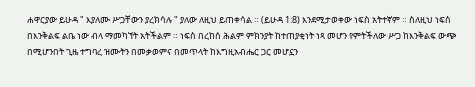ሐዋርያው ይሁዳ " እያለሙ ሥጋቸውን ያረክሳሉ " ያለው ለዚህ ይጠቀሳል ። (ይሁዳ 1:8) እንደሚታወቀው ነፍስ አትተኛም ። ስለዚህ ነፍስ በእንቅልፍ ልቤ ነው ብላ ማመካኘት አትችልም ። ነፍስ በረከሰ ሕልም ምክንያት ከተጠያቂነት ነጻ መሆን የምትችለው ሥጋ ከእንቅልፍ ውጭ በሚሆንበት ጊዜ ተግባረ ዝሙትን በመቃወምና በመጥላት ከእግዚአብሔር ጋር መሆኗን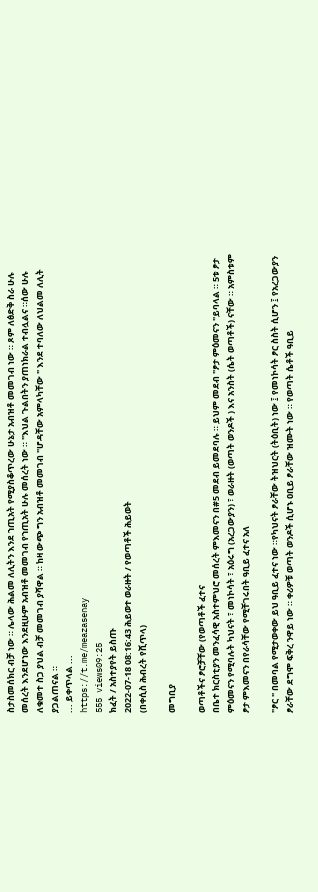ስታስመሰክር ብቻ ነው ። ሌላው ሕልመ ለሊትን እንደ ኀጢአት የሚያስቆጥረው ሁኔታ አብዝቶ መመገብ ነው ። ጾም ለፅድቅ ስራ ሁሉ መሰረት እንደሆነው እንደዚሁም አብዝቶ መመገብ የኀጢአት ሁሉ መሰረት ነው ። "እህል ጉልበትን ያጠነክራል ተብሏልና ።ሰው ሁሉ ለቁመተ ስጋ ያህል ብቻ መመገብ ያሻዋል ። ከዛ ውጭ ግን አብዝቶ መመገብ "ሆዳቸው አምላካቸው " እንደ ተባለው ለህልመ ለሊት ያጋልጠናል ።
... ይቀጥላል ...
https://t.me/meazasenay
555 views09:25
ክፈት / አስተያየት ይስጡ
2022-07-18 08:16:43 ሕይወተ ወራዙት / የወጣቶች ሕይወት
(በቀሲስ ሕብረት የሺጥላ)

መግቢያ

ወጣቶችና ፆሮቻቸው (የወጣቶች ፈተና
በቤተ ክርስቲያን መንፈሳዊ አስተምህሮ መሰረት ምእመናን በ#5 መደብ ይመደባሉ ። ይህም መደብ "ፆታ ምዕመናን "ይባላል ። 5ቱ ፆታ ምዕመናን የሚባሉት ካህናት ፣ መነኮሳት ፣ አዕሩግ (አረጋውያን) ፣ ወራዙት (ወጣት ወንዶች ) እና አንስት (ሴት ወጣቶች) ናቸው ። አምስቱም ፆታ ምእመናን በየራሳቸው የሚቸገሩበት ዓቢይ ፈተና አለ

"ፆር " በመባል የሚታወቀው ይህ ዓቢይ ፈተና ነው ።የካህናት ፆራቸው ትዝህርት (ትዕቢት) ነው ፤ የመነኮሳት ፆር ስስት ሲሆን ፤ የአረጋውያን ፆራቸው ደግሞ ፍቅረ ንዋይ ነው ። ቀሪዎቹ ወጣት ወንዶች ሲሆኑ ዐቢይ ፆራቸው ዝሙት ነው ። የወጣት ሴቶች ዓቢይ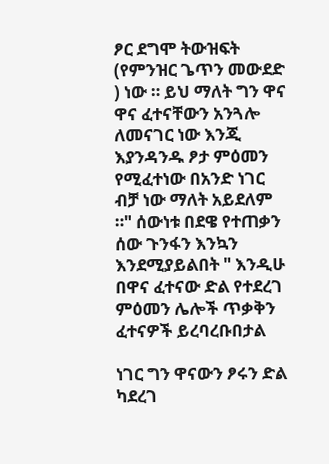ፆር ደግሞ ትውዝፍት (የምንዝር ጌጥን መውደድ ) ነው ። ይህ ማለት ግን ዋና ዋና ፈተናቸውን አንጓሎ ለመናገር ነው እንጂ እያንዳንዱ ፆታ ምዕመን የሚፈተነው በአንድ ነገር ብቻ ነው ማለት አይደለም ።" ሰውነቱ በደዌ የተጠቃን ሰው ጉንፋን እንኳን እንደሚያይልበት " እንዲሁ በዋና ፈተናው ድል የተደረገ ምዕመን ሌሎች ጥቃቅን ፈተናዎች ይረባረቡበታል

ነገር ግን ዋናውን ፆሩን ድል ካደረገ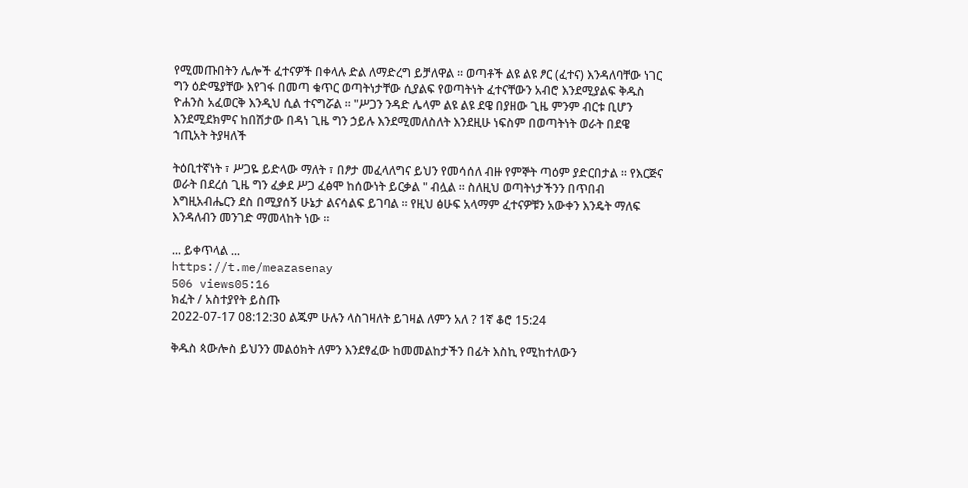የሚመጡበትን ሌሎች ፈተናዎች በቀላሉ ድል ለማድረግ ይቻለዋል ። ወጣቶች ልዩ ልዩ ፆር (ፈተና) እንዳለባቸው ነገር ግን ዕድሜያቸው እየገፋ በመጣ ቁጥር ወጣትነታቸው ሲያልፍ የወጣትነት ፈተናቸውን አብሮ እንደሚያልፍ ቅዱስ ዮሐንስ አፈወርቅ እንዲህ ሲል ተናግሯል ። "ሥጋን ንዳድ ሌላም ልዩ ልዩ ደዌ በያዘው ጊዜ ምንም ብርቱ ቢሆን እንደሚደክምና ከበሽታው በዳነ ጊዜ ግን ኃይሉ እንደሚመለስለት እንደዚሁ ነፍስም በወጣትነት ወራት በደዌ ኀጢአት ትያዛለች

ትዕቢተኛነት ፣ ሥጋዬ ይድላው ማለት ፣ በፆታ መፈላለግና ይህን የመሳሰለ ብዙ የምኞት ጣዕም ያድርበታል ። የእርጅና ወራት በደረሰ ጊዜ ግን ፈቃደ ሥጋ ፈፅሞ ከሰውነት ይርቃል " ብሏል ። ስለዚህ ወጣትነታችንን በጥበብ እግዚአብሔርን ደስ በሚያሰኝ ሁኔታ ልናሳልፍ ይገባል ። የዚህ ፅሁፍ አላማም ፈተናዎቹን አውቀን እንዴት ማለፍ እንዳለብን መንገድ ማመላከት ነው ።

... ይቀጥላል ...
https://t.me/meazasenay
506 views05:16
ክፈት / አስተያየት ይስጡ
2022-07-17 08:12:30 ልጁም ሁሉን ላስገዛለት ይገዛል ለምን አለ ? 1ኛ ቆሮ 15:24

ቅዱስ ጳውሎስ ይህንን መልዕክት ለምን እንደፃፈው ከመመልከታችን በፊት እስኪ የሚከተለውን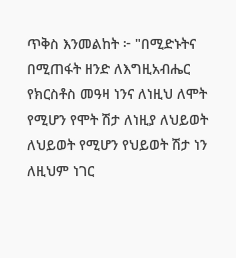ጥቅስ እንመልከት ፦ "በሚድኑትና በሚጠፋት ዘንድ ለእግዚአብሔር የክርስቶስ መዓዛ ነንና ለነዚህ ለሞት የሚሆን የሞት ሽታ ለነዚያ ለህይወት ለህይወት የሚሆን የህይወት ሽታ ነን ለዚህም ነገር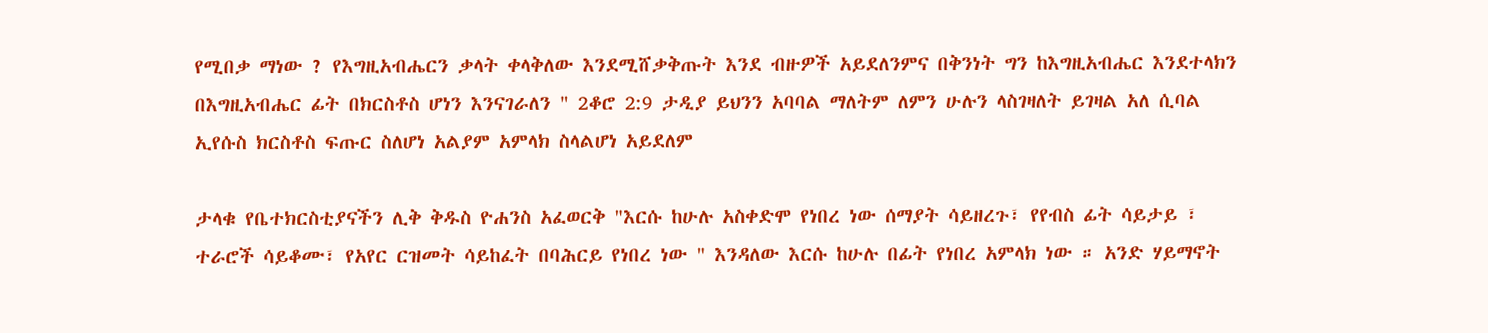የሚበቃ ማነው ? የእግዚአብሔርን ቃላት ቀላቅለው እንደሚሸቃቅጡት እንደ ብዙዎች አይደለንምና በቅንነት ግን ከእግዚአብሔር እንደተላክን በእግዚአብሔር ፊት በክርስቶስ ሆነን እንናገራለን " 2ቆሮ 2:9 ታዲያ ይህንን አባባል ማለትም ለምን ሁሉን ላስገዛለት ይገዛል አለ ሲባል ኢየሱስ ክርስቶስ ፍጡር ስለሆነ አልያም አምላክ ስላልሆነ አይደለም

ታላቁ የቤተክርስቲያናችን ሊቅ ቅዱስ ዮሐንስ አፈወርቅ "እርሱ ከሁሉ አስቀድሞ የነበረ ነው ሰማያት ሳይዘረጉ፣ የየብስ ፊት ሳይታይ ፣ ተራሮች ሳይቆሙ፣ የአየር ርዝመት ሳይከፈት በባሕርይ የነበረ ነው " እንዳለው እርሱ ከሁሉ በፊት የነበረ አምላክ ነው ። አንድ ሃይማኖት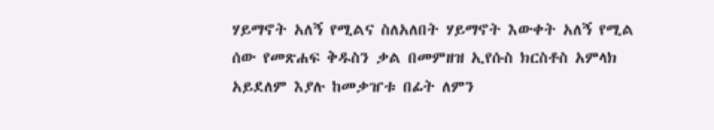ሃይማኖት አለኝ የሚልና ስለአለበት ሃይማኖት እውቀት አለኝ የሚል ሰው የመጽሐፍ ቅዱስን ቃል በመምዘዝ ኢየሱስ ክርስቶስ አምላክ አይደለም እያሉ ከመቃዠቱ በፊት ለምን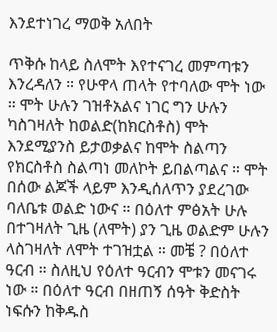እንደተነገረ ማወቅ አለበት

ጥቅሱ ከላይ ስለሞት እየተናገረ መምጣቱን እንረዳለን ። የሁዋላ ጠላት የተባለው ሞት ነው ። ሞት ሁሉን ገዝቶአልና ነገር ግን ሁሉን ካስገዛለት ከወልድ(ከክርስቶስ) ሞት እንደሚያንስ ይታወቃልና ከሞት ስልጣን የክርስቶስ ስልጣነ መለኮት ይበልጣልና ። ሞት በሰው ልጆች ላይም እንዲሰለጥን ያደረገው ባለቤቱ ወልድ ነውና ። በዕለተ ምፅአት ሁሉ በተገዛለት ጊዜ (ለሞት) ያን ጊዜ ወልድም ሁሉን ላስገዛለት ለሞት ተገዝቷል ። መቼ ? በዕለተ ዓርብ ። ስለዚህ የዕለተ ዓርብን ሞቱን መናገሩ ነው ። በዕለተ ዓርብ በዘጠኝ ሰዓት ቅድስት ነፍሱን ከቅዱስ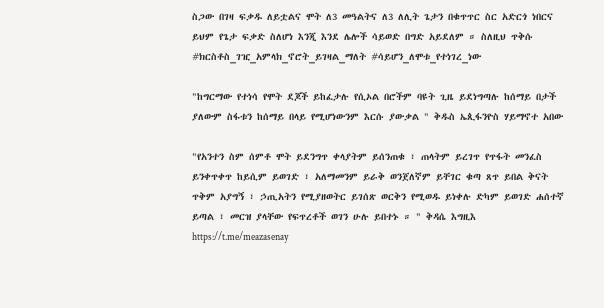ስጋው በገዛ ፍቃዱ ለይቷልና ሞት ለ3 መዓልትና ለ3 ለሊት ጌታን በቁጥጥር ስር አድርጎ ነበርና ይህም የጌታ ፍቃድ ስለሆነ እንጂ እንደ ሌሎች ሳይወድ በግድ አይደለም ። ስለዚህ ጥቅሱ #ክርስቶስ_ገዢ_አምላክ_ኖሮት_ይገዛል_ማለት #ሳይሆን_ለሞቱ_የተነገረ_ነው

"ከግርማው የተነሳ የሞት ደጆች ይከፈታሉ የሲኦል በሮችም ባዩት ጊዜ ይደነግጣሉ ከሰማይ በታች ያለውም ስፋቱን ከሰማይ በላይ የሚሆነውንም እርሱ ያውቃል " ቅዱስ ኤጲፋንዮስ ሃይማኖተ አበው

"የአንተን ስም ሰምቶ ሞት ይደንግጥ ቀላያትም ይሰንጠቁ ፣ ጠላትም ይረገጥ የጥፋት መንፈስ ይንቀጥቀጥ ከይሲም ይወገድ ፣ አለማመንም ይራቅ ወንጀለኛም ይቸገር ቁጣ ጸጥ ይበል ቅናት ጥቅም አያግኝ ፣ ኃጢአትን የሚያዘወትር ይገሰጽ ወርቅን የሚወዱ ይነቀሉ ድካም ይወገድ ሐሰተኛ ይጣል ፣ መርዝ ያላቸው የፍጥረቶች ወገን ሁሉ ይበተኑ ። " ቅዳሴ እግዚእ
https://t.me/meazasenay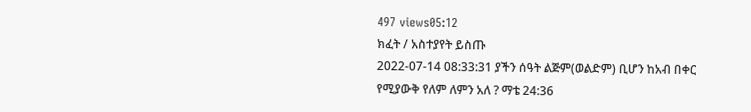497 views05:12
ክፈት / አስተያየት ይስጡ
2022-07-14 08:33:31 ያችን ሰዓት ልጅም(ወልድም) ቢሆን ከአብ በቀር የሚያውቅ የለም ለምን አለ ? ማቴ 24:36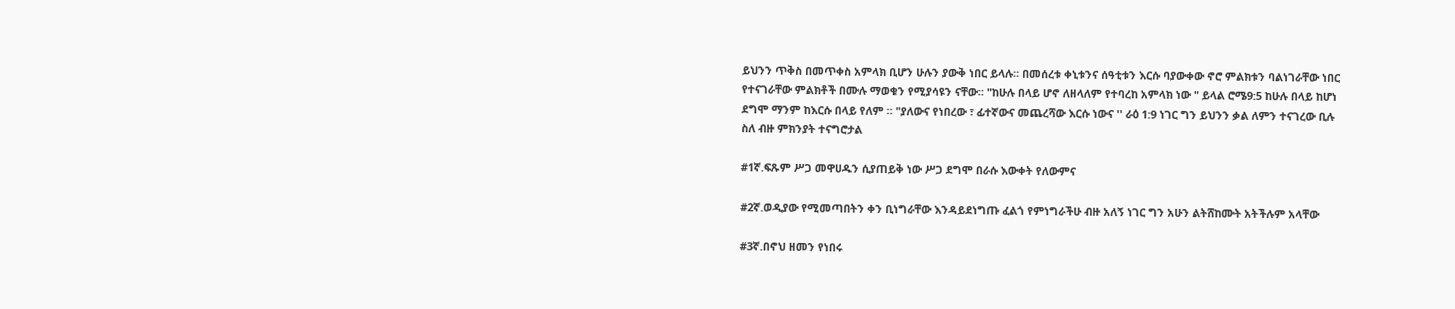ይህንን ጥቅስ በመጥቀስ አምላክ ቢሆን ሁሉን ያውቅ ነበር ይላሉ። በመሰረቱ ቀኒቱንና ሰዓቲቱን እርሱ ባያውቀው ኖሮ ምልክቱን ባልነገራቸው ነበር የተናገራቸው ምልክቶች በሙሉ ማወቁን የሚያሳዩን ናቸው። "ከሁሉ በላይ ሆኖ ለዘላለም የተባረከ አምላክ ነው " ይላል ሮሜ9:5 ከሁሉ በላይ ከሆነ ደግሞ ማንም ከእርሱ በላይ የለም ። "ያለውና የነበረው ፣ ፊተኛውና መጨረሻው እርሱ ነውና '' ራዕ 1:9 ነገር ግን ይህንን ቃል ለምን ተናገረው ቢሉ ስለ ብዙ ምክንያት ተናግሮታል

#1ኛ.ፍጹም ሥጋ መዋሀዱን ሲያጠይቅ ነው ሥጋ ደግሞ በራሱ እውቀት የለውምና

#2ኛ.ወዲያው የሚመጣበትን ቀን ቢነግራቸው እንዳይደነግጡ ፈልጎ የምነግራችሁ ብዙ አለኝ ነገር ግን አሁን ልትሸከሙት አትችሉም አላቸው

#3ኛ.በኖህ ዘመን የነበሩ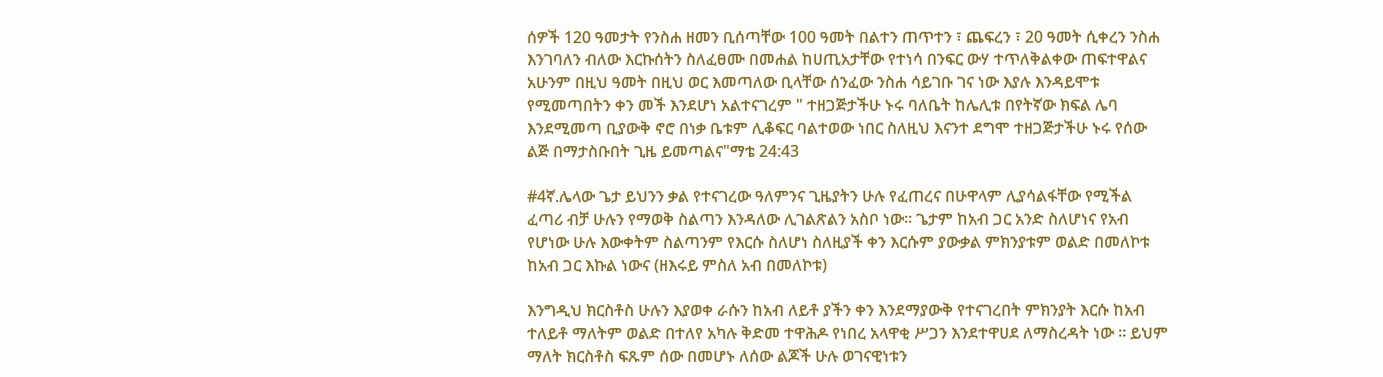ሰዎች 120 ዓመታት የንስሐ ዘመን ቢሰጣቸው 100 ዓመት በልተን ጠጥተን ፣ ጨፍረን ፣ 20 ዓመት ሲቀረን ንስሐ እንገባለን ብለው እርኩሰትን ስለፈፀሙ በመሐል ከሀጢአታቸው የተነሳ በንፍር ውሃ ተጥለቅልቀው ጠፍተዋልና አሁንም በዚህ ዓመት በዚህ ወር እመጣለው ቢላቸው ሰንፈው ንስሐ ሳይገቡ ገና ነው እያሉ እንዳይሞቱ የሚመጣበትን ቀን መች እንደሆነ አልተናገረም " ተዘጋጅታችሁ ኑሩ ባለቤት ከሌሊቱ በየትኛው ክፍል ሌባ እንደሚመጣ ቢያውቅ ኖሮ በነቃ ቤቱም ሊቆፍር ባልተወው ነበር ስለዚህ እናንተ ደግሞ ተዘጋጅታችሁ ኑሩ የሰው ልጅ በማታስቡበት ጊዜ ይመጣልና"ማቴ 24:43

#4ኛ.ሌላው ጌታ ይህንን ቃል የተናገረው ዓለምንና ጊዜያትን ሁሉ የፈጠረና በሁዋላም ሊያሳልፋቸው የሚችል ፈጣሪ ብቻ ሁሉን የማወቅ ስልጣን እንዳለው ሊገልጽልን አስቦ ነው። ጌታም ከአብ ጋር አንድ ስለሆነና የአብ የሆነው ሁሉ እውቀትም ስልጣንም የእርሱ ስለሆነ ስለዚያች ቀን እርሱም ያውቃል ምክንያቱም ወልድ በመለኮቱ ከአብ ጋር እኩል ነውና (ዘእሩይ ምስለ አብ በመለኮቱ)

እንግዲህ ክርስቶስ ሁሉን እያወቀ ራሱን ከአብ ለይቶ ያችን ቀን እንደማያውቅ የተናገረበት ምክንያት እርሱ ከአብ ተለይቶ ማለትም ወልድ በተለየ አካሉ ቅድመ ተዋሕዶ የነበረ አላዋቂ ሥጋን እንደተዋሀደ ለማስረዳት ነው ። ይህም ማለት ክርስቶስ ፍጹም ሰው በመሆኑ ለሰው ልጆች ሁሉ ወገናዊነቱን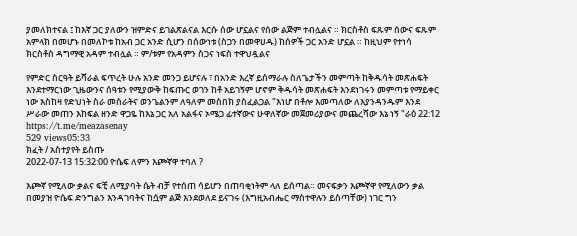ያመለክተናል ፤ ከእኛ ጋር ያለውን ዝምድና ይገልጽልናል እርሱ ሰው ሆኗልና የሰው ልጅም ተብሏልና ። ክርስቶስ ፍጹም ሰውና ፍጹም አምላክ በመሆኑ በመለኮቱ ከአብ ጋር አንድ ሲሆን በሰውነቱ (ስጋን በመዋሀዱ) ከሰዎች ጋር አንድ ሆኗል ። ከዚህም የተነሳ ክርስቶስ ዳግማዊ አዳም ተብሏል ። ም/ቱም የአዳምን ስጋና ነፍስ ተዋህዷልና

የምድር ስርዓት ይሻራል ፍጥረት ሁሉ አንድ መንጋ ይሆናሉ ፣ በአንድ እረኛ ይሰማራሉ ስለጌታችን መምጣት ከቅዱሳት መጽሐፍት እንደተማርነው ጊዜውንና ሰዓቱን የሚያውቅ ከፍጡር ወገን ከቶ አይገኝም ሆኖም ቅዱሳት መጽሐፍት እንደነገሩን መምጣቱ የማይቀር ነው እስከዛ የድህነት ስራ መስራትና ወንጌልንም ለዓለም መስበክ ያስፈልጋል "እነሆ በቶሎ እመጣለው ለእያንዳንዱም እንደ ሥራው መጠን እከፍል ዘንድ ዋጋዬ ከእኔ ጋር አለ አልፋና ኦሜጋ ፊተኛውና ሁዋለኛው መጀመሪያውና መጨረሻው እኔ ነኝ "ራዕ 22:12
https://t.me/meazasenay
529 views05:33
ክፈት / አስተያየት ይስጡ
2022-07-13 15:32:00 ዮሴፍ ለምን እጮኛዋ ተባለ ?

እጮኛ የሚለው ቃልና ፍቺ ለሚያባት ሴት ብቻ የተሰጠ ሳይሆን በጠባቂነትም ላለ ይሰጣል። መናፍቃን እጮኛዋ የሚለውን ቃል በመያዝ ዮሴፍ ድንግልን እንዳገባትና ከሷም ልጅ እንደወለደ ይናገሩ (እግዚአብሔር ማስተዋሉን ይስጣቸው) ነገር ግን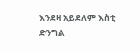እንደዛ አይደለም እስቲ ድንግል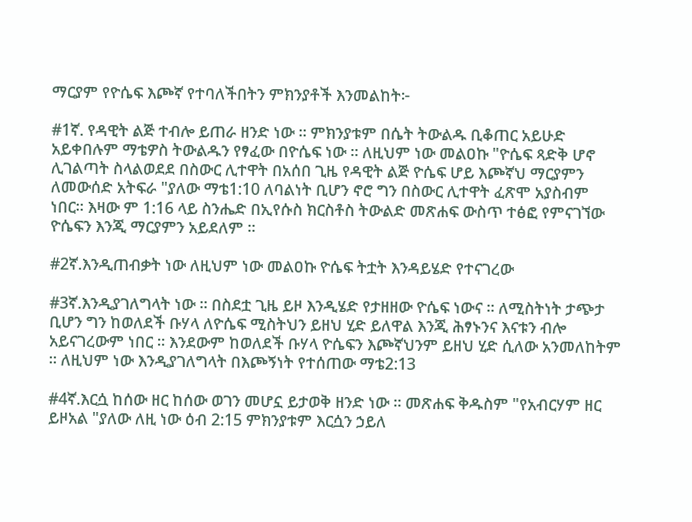ማርያም የዮሴፍ እጮኛ የተባለችበትን ምክንያቶች እንመልከት፦

#1ኛ. የዳዊት ልጅ ተብሎ ይጠራ ዘንድ ነው ። ምክንያቱም በሴት ትውልዱ ቢቆጠር አይሁድ አይቀበሉም ማቴዎስ ትውልዱን የፃፈው በዮሴፍ ነው ። ለዚህም ነው መልዐኩ "ዮሴፍ ጻድቅ ሆኖ ሊገልጣት ስላልወደደ በስውር ሊተዋት በአሰበ ጊዜ የዳዊት ልጅ ዮሴፍ ሆይ እጮኛህ ማርያምን ለመውሰድ አትፍራ "ያለው ማቴ1:10 ለባልነት ቢሆን ኖሮ ግን በስውር ሊተዋት ፈጽሞ አያስብም ነበር። እዛው ም 1:16 ላይ ስንሔድ በኢየሱስ ክርስቶስ ትውልድ መጽሐፍ ውስጥ ተፅፎ የምናገኘው ዮሴፍን እንጂ ማርያምን አይደለም ።

#2ኛ.እንዲጠብቃት ነው ለዚህም ነው መልዐኩ ዮሴፍ ትቷት እንዳይሄድ የተናገረው

#3ኛ.እንዲያገለግላት ነው ። በስደቷ ጊዜ ይዞ እንዲሄድ የታዘዘው ዮሴፍ ነውና ። ለሚስትነት ታጭታ ቢሆን ግን ከወለደች ቡሃላ ለዮሴፍ ሚስትህን ይዘህ ሂድ ይለዋል እንጂ ሕፃኑንና እናቱን ብሎ አይናገረውም ነበር ። እንደውም ከወለደች ቡሃላ ዮሴፍን እጮኛህንም ይዘህ ሂድ ሲለው አንመለከትም ። ለዚህም ነው እንዲያገለግላት በእጮኝነት የተሰጠው ማቴ2:13

#4ኛ.እርሷ ከሰው ዘር ከሰው ወገን መሆኗ ይታወቅ ዘንድ ነው ። መጽሐፍ ቅዱስም "የአብርሃም ዘር ይዞአል "ያለው ለዚ ነው ዕብ 2:15 ምክንያቱም እርሷን ኃይለ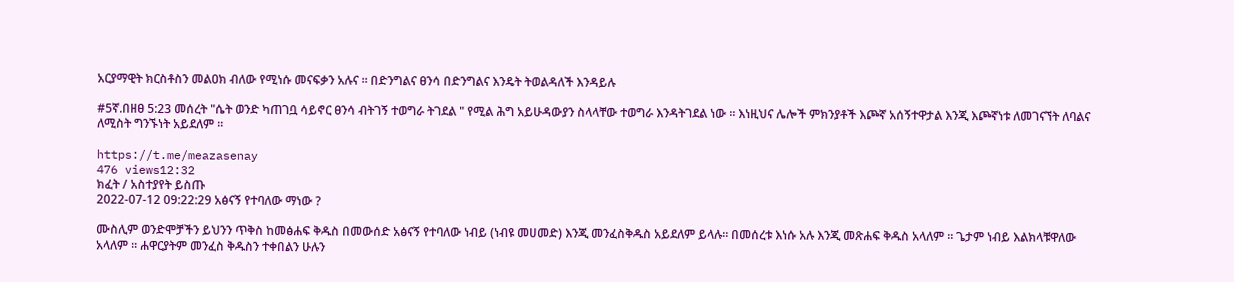አርያማዊት ክርስቶስን መልዐክ ብለው የሚነሱ መናፍቃን አሉና ። በድንግልና ፀንሳ በድንግልና እንዴት ትወልዳለች እንዳይሉ

#5ኛ.በዘፀ 5:23 መሰረት "ሴት ወንድ ካጠገቧ ሳይኖር ፀንሳ ብትገኝ ተወግራ ትገደል " የሚል ሕግ አይሁዳውያን ስላላቸው ተወግራ እንዳትገደል ነው ። እነዚህና ሌሎች ምክንያቶች እጮኛ አሰኝተዋታል እንጂ እጮኛነቱ ለመገናኘት ለባልና ለሚስት ግንኙነት አይደለም ።

https://t.me/meazasenay
476 views12:32
ክፈት / አስተያየት ይስጡ
2022-07-12 09:22:29 አፅናኝ የተባለው ማነው ?

ሙስሊም ወንድሞቻችን ይህንን ጥቅስ ከመፅሐፍ ቅዱስ በመውሰድ አፅናኝ የተባለው ነብይ (ነብዩ መሀመድ) እንጂ መንፈስቅዱስ አይደለም ይላሉ። በመሰረቱ እነሱ አሉ እንጂ መጽሐፍ ቅዱስ አላለም ። ጌታም ነብይ እልክላቹዋለው አላለም ። ሐዋርያትም መንፈስ ቅዱስን ተቀበልን ሁሉን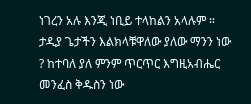ነገረን አሉ እንጂ ነቢይ ተላከልን አላሉም ። ታዲያ ጌታችን እልክላቹዋለው ያለው ማንን ነው ? ከተባለ ያለ ምንም ጥርጥር እግዚአብሔር መንፈስ ቅዱስን ነው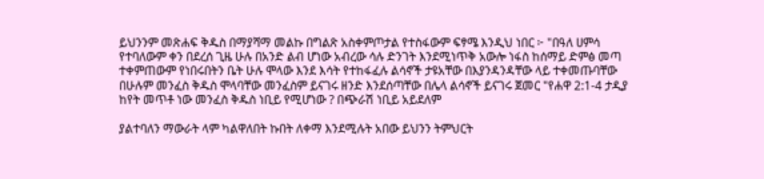ይህንንም መጽሐፍ ቅዱስ በማያሻማ መልኩ በግልጽ አስቀምጦታል የተስፋውም ፍፃሜ እንዲህ ነበር ፦ "በዓለ ሀምሳ የተባለውም ቀን በደረሰ ጊዜ ሁሉ በአንድ ልብ ሆነው አብረው ሳሉ ድንገት እንደሚነጥቅ አውሎ ነፋስ ከሰማይ ድምፅ መጣ ተቀምጠውም የነበሩበትን ቤት ሁሉ ሞላው እንደ እሳት የተከፋፈሉ ልሳኖች ታዩአቸው በእያንዳንዳቸው ላይ ተቀመጡባቸው በሁሉም መንፈስ ቅዱስ ሞላባቸው መንፈስም ይናገሩ ዘንድ እንደሰጣቸው በሌላ ልሳኖች ይናገሩ ጀመር "የሐዋ 2:1-4 ታዲያ ከየት መጥቶ ነው መንፈስ ቅዱስ ነቢይ የሚሆነው ? በጭራሽ ነቢይ አይደለም

ያልተባለን ማውራት ላም ካልዋለበት ኩበት ለቀማ እንደሚሉት አበው ይህንን ትምህርት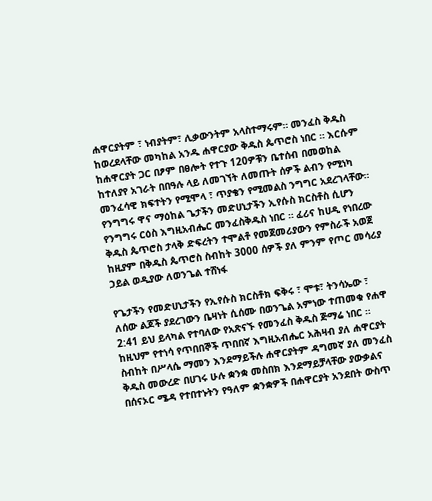ሐዋርያትም ፣ ነብያትም፣ ሊቃውንትም አላስተማሩም። መንፈስ ቅዱስ ከወረደላቸው መካከል አንዱ ሐዋርያው ቅዱስ ጴጥሮስ ነበር ። እርሱም ከሐዋርያት ጋር በፆም በፀሎት የተጉ 120ዎቹን ቤተሰብ በመወከል ከተለያየ አገራት በበዓሉ ላይ ለመገኘት ለመጡት ሰዎች ልብን የሚነካ መንፈሳዊ ክፍተትን የሚሞላ ፣ ጥያቄን የሚመልስ ንግግር አደረገላቸው። የንግግሩ ዋና ማዕከል ጌታችን መድሀኒታችን ኢየሱስ ክርስቶስ ሲሆን የንግግሩ ርዕስ እግዚአብሔር መንፈስቅዱስ ነበር ። ፈሪና ከሀዲ የነበረው ቅዱስ ጴጥሮስ ታላቅ ድፍረትን ተሞልቶ የመጀመሪያውን የምስራች አወጀ ከዚያም በቅዱስ ጴጥሮስ ስብከት 3000 ሰዎች ያለ ምንም የጦር መሳሪያ ኃይል ወዲያው ለወንጌል ተሸነፋ

የጌታችን የመድሀኒታችን የኢየሱስ ክርስቶክ ፍቅሩ ፣ ሞቱ፣ ትንሳኤው ፣ ለሰው ልጆች ያደረገውን ቤዛነት ሲሰሙ በወንጌል አምነው ተጠመቁ የሐዋ 2:41 ይህ ይላካል የተባለው የአጽናኙ የመንፈስ ቅዱስ ጅማሬ ነበር ። ከዚህም የተነሳ የጥበበኞች ጥበበኛ እግዚአብሔር አሕዛብ ያለ ሐዋርያት ስብከት በሥላሴ ማመን እንደማይችሉ ሐዋርያትም ዳግመኛ ያለ መንፈስ ቅዱስ መውረድ በሀገሩ ሁሉ ቋንቋ መስበክ እንደማይቻላቸው ያውቃልና በሰናኦር ሜዳ የተበተኑትን የዓለም ቋንቋዎች በሐዋርያት አንደበት ውስጥ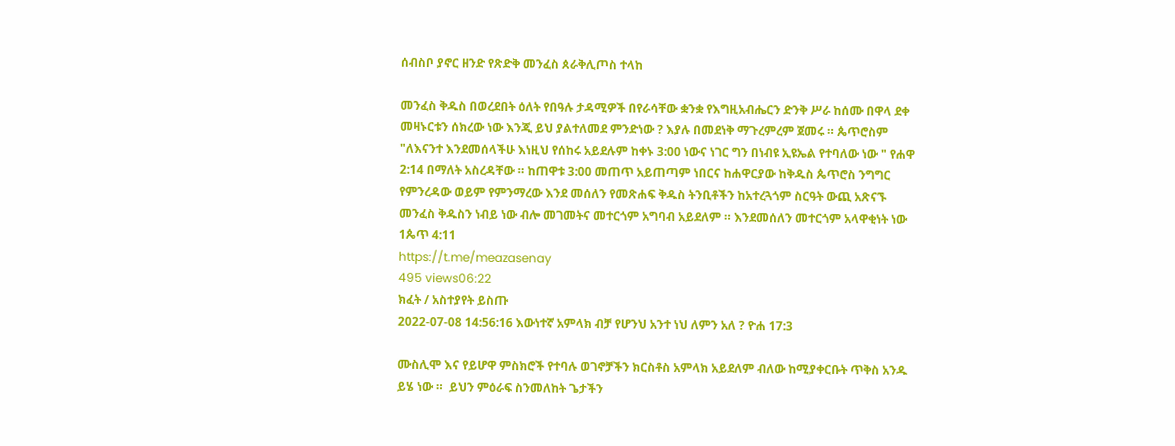ሰብስቦ ያኖር ዘንድ የጽድቅ መንፈስ ጰራቅሊጦስ ተላከ

መንፈስ ቅዱስ በወረደበት ዕለት የበዓሉ ታዳሚዎች በየራሳቸው ቋንቋ የእግዚአብሔርን ድንቅ ሥራ ከሰሙ በዋላ ደቀ መዛኑርቱን ሰክረው ነው እንጂ ይህ ያልተለመደ ምንድነው ? እያሉ በመደነቅ ማጉረምረም ጀመሩ ። ጴጥሮስም "ለእናንተ እንደመሰላችሁ እነዚህ የሰከሩ አይደሉም ከቀኑ 3:00 ነውና ነገር ግን በነብዩ ኢዩኤል የተባለው ነው " የሐዋ 2:14 በማለት አስረዳቸው ። ከጠዋቱ 3:00 መጠጥ አይጠጣም ነበርና ከሐዋርያው ከቅዱስ ጴጥሮስ ንግግር የምንረዳው ወይም የምንማረው እንደ መሰለን የመጽሐፍ ቅዱስ ትንቢቶችን ከአተረጓጎም ስርዓት ውጪ አጽናኙ መንፈስ ቅዱስን ነብይ ነው ብሎ መገመትና መተርጎም አግባብ አይደለም ። እንደመሰለን መተርጎም አላዋቂነት ነው 1ጴጥ 4:11
https://t.me/meazasenay
495 views06:22
ክፈት / አስተያየት ይስጡ
2022-07-08 14:56:16 እውነተኛ አምላክ ብቻ የሆንህ አንተ ነህ ለምን አለ ? ዮሐ 17:3

ሙስሊሞ እና የይሆዋ ምስክሮች የተባሉ ወገኖቻችን ክርስቶስ አምላክ አይደለም ብለው ከሚያቀርቡት ጥቅስ አንዱ ይሄ ነው ።  ይህን ምዕራፍ ስንመለከት ጌታችን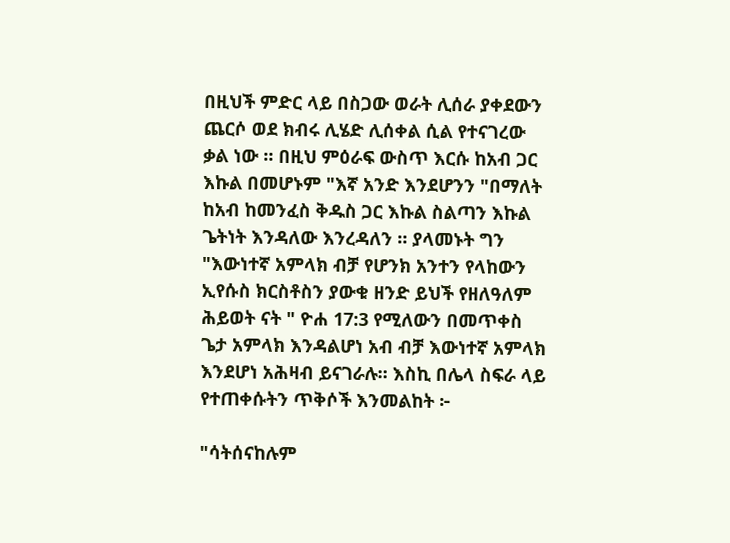በዚህች ምድር ላይ በስጋው ወራት ሊሰራ ያቀደውን ጨርሶ ወደ ክብሩ ሊሄድ ሊሰቀል ሲል የተናገረው ቃል ነው ። በዚህ ምዕራፍ ውስጥ እርሱ ከአብ ጋር እኩል በመሆኑም "እኛ አንድ እንደሆንን "በማለት ከአብ ከመንፈስ ቅዱስ ጋር እኩል ስልጣን እኩል ጌትነት እንዳለው እንረዳለን ። ያላመኑት ግን "እውነተኛ አምላክ ብቻ የሆንክ አንተን የላከውን ኢየሱስ ክርስቶስን ያውቁ ዘንድ ይህች የዘለዓለም ሕይወት ናት " ዮሐ 17:3 የሚለውን በመጥቀስ ጌታ አምላክ እንዳልሆነ አብ ብቻ እውነተኛ አምላክ እንደሆነ አሕዛብ ይናገራሉ። እስኪ በሌላ ስፍራ ላይ የተጠቀሱትን ጥቅሶች እንመልከት ፦

"ሳትሰናከሉም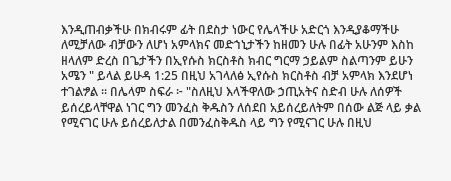እንዲጠብቃችሁ በክብሩም ፊት በደስታ ነውር የሌላችሁ አድርጎ እንዲያቆማችሁ ለሚቻለው ብቻውን ለሆነ አምላክና መድኀኒታችን ከዘመን ሁሉ በፊት አሁንም እስከ ዘላለም ድረስ በጌታችን በኢየሱስ ክርስቶስ ክብር ግርማ ኃይልም ስልጣንም ይሁን አሜን " ይላል ይሁዳ 1:25 በዚህ አገላለፅ ኢየሱስ ክርስቶስ ብቻ አምላክ እንደሆነ ተገልፇል ። በሌላም ስፍራ ፦ "ስለዚህ እላችዋለው ኃጢአትና ስድብ ሁሉ ለሰዎች ይሰረይላቸዋል ነገር ግን መንፈስ ቅዱስን ለሰደበ አይሰረይለትም በሰው ልጅ ላይ ቃል  የሚናገር ሁሉ ይሰረይለታል በመንፈስቅዱስ ላይ ግን የሚናገር ሁሉ በዚህ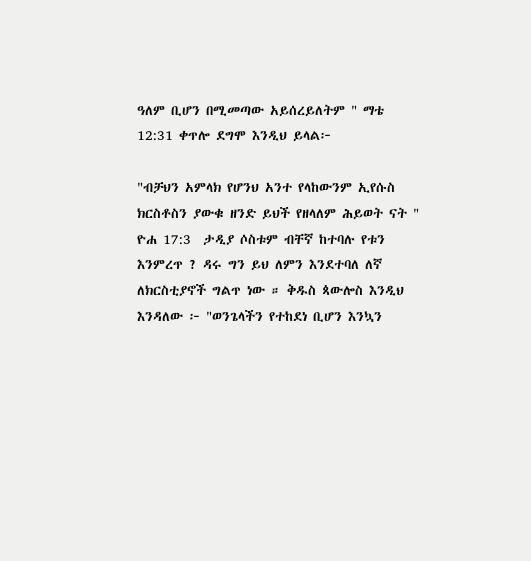ዓለም ቢሆን በሚመጣው አይሰረይለትም " ማቴ 12:31 ቀጥሎ ደግሞ እንዲህ ይላል፦

"ብቻህን አምላክ የሆንህ አንተ የላከውንም ኢየሱስ ክርስቶስን ያውቁ ዘንድ ይህች የዘላለም ሕይወት ናት " ዮሐ 17:3  ታዲያ ሶስቱም ብቸኛ ከተባሉ የቱን እንምረጥ ? ዳሩ ግን ይህ ለምን እንደተባለ ለኛ ለክርስቲያኖች ግልጥ ነው ። ቅዱስ ጳውሎስ እንዲህ እንዳለው ፦ "ወንጌላችን የተከደነ ቢሆን እንኳን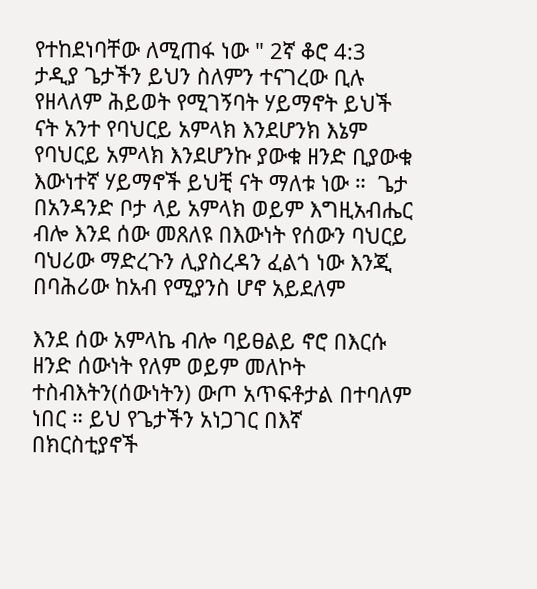የተከደነባቸው ለሚጠፋ ነው " 2ኛ ቆሮ 4:3 ታዲያ ጌታችን ይህን ስለምን ተናገረው ቢሉ የዘላለም ሕይወት የሚገኝባት ሃይማኖት ይህች ናት አንተ የባህርይ አምላክ እንደሆንክ እኔም የባህርይ አምላክ እንደሆንኩ ያውቁ ዘንድ ቢያውቁ እውነተኛ ሃይማኖች ይህቺ ናት ማለቱ ነው ።  ጌታ በአንዳንድ ቦታ ላይ አምላክ ወይም እግዚአብሔር ብሎ እንደ ሰው መጸለዩ በእውነት የሰውን ባህርይ ባህሪው ማድረጉን ሊያስረዳን ፈልጎ ነው እንጂ በባሕሪው ከአብ የሚያንስ ሆኖ አይደለም

እንደ ሰው አምላኬ ብሎ ባይፀልይ ኖሮ በእርሱ ዘንድ ሰውነት የለም ወይም መለኮት ተስብእትን(ሰውነትን) ውጦ አጥፍቶታል በተባለም ነበር ። ይህ የጌታችን አነጋገር በእኛ በክርስቲያኖች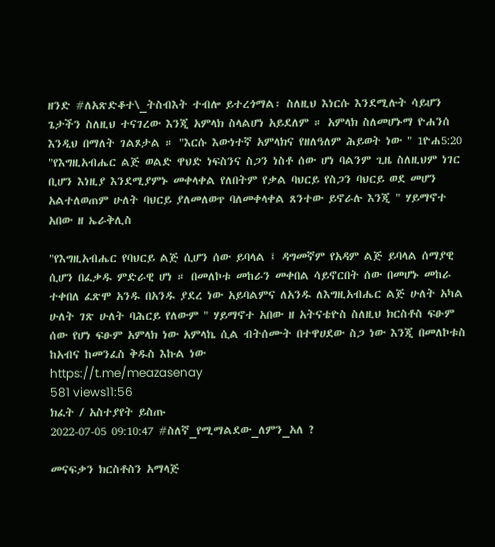ዘንድ #ለአጽድቆተ\_ትስብእት ተብሎ ይተረጎማል፡ ስለዚህ እነርሱ እንደሚሉት ሳይሆን ጌታችን ስለዚህ ተናገረው እንጂ አምላክ ስላልሆነ አይደለም ። አምላክ ስለመሆኑማ ዮሐንሰ እንዲህ በማለት ገልጾታል ። "እርሱ እውነተኛ አምላክና የዘለዓለም ሕይወት ነው " 1ዮሐ5:20 "የእግዚአብሔር ልጅ ወልድ ዋህድ ነፍስንና ስጋን ነስቶ ሰው ሆነ ባልንም ጊዜ ስለዚህም ነገር ቢሆን እነዚያ እንደሚያምኑ መቀላቀል የለበትም የቃል ባህርይ የስጋን ባህርይ ወደ መሆን አልተለወጠም ሁለት ባህርይ ያለመለወጥ ባለመቀላቀል ጸንተው ይኖራሉ እንጂ " ሃይማኖተ አበው ዘ ኤራቅሊስ

"የእግዚአብሔር የባህርይ ልጅ ሲሆን ሰው ይባላል ፤ ዳግመኛም የአዳም ልጅ ይባላል ሰማያዊ ሲሆን በፈቃዱ ምድራዊ ሆነ ። በመለኮቱ መከራን መቀበል ሳይኖርበት ሰው በመሆኑ መከራ ተቀበለ ፈጽሞ አንዱ በአንዱ ያደረ ነው አይባልምና ለአንዱ ለእግዚአብሔር ልጅ ሁለት አካል ሁለት ገጽ ሁለት ባሕርይ የለውም " ሃይማኖተ አበው ዘ አትናቴዮስ ስለዚህ ክርስቶስ ፍፁም ሰው የሆነ ፍፁም አምላክ ነው አምላኬ ሲል ብትሰሙት በተዋሀደው ስጋ ነው እንጂ በመለኮቱስ ከአብና ከመንፈስ ቅዱስ እኩል ነው
https://t.me/meazasenay
581 views11:56
ክፈት / አስተያየት ይስጡ
2022-07-05 09:10:47 #ስለኛ_የሚማልደው_ለምን_አለ ?

መናፍቃን ክርስቶስን አማላጅ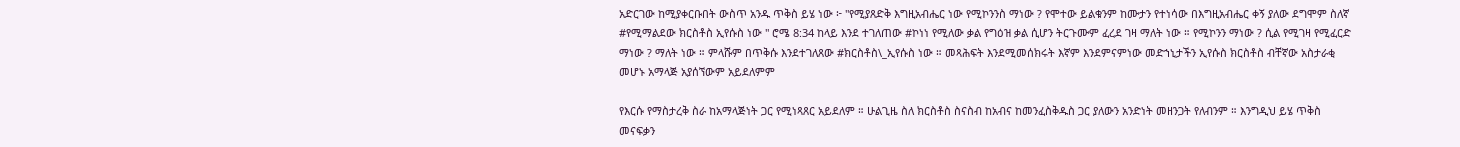አድርገው ከሚያቀርቡበት ውስጥ አንዱ ጥቅስ ይሄ ነው ፦ "የሚያጸድቅ እግዚአብሔር ነው የሚኮንንስ ማነው ? የሞተው ይልቁንም ከሙታን የተነሳው በእግዚአብሔር ቀኝ ያለው ደግሞም ስለኛ #የሚማልደው ክርስቶስ ኢየሱስ ነው " ሮሜ 8:34 ከላይ እንደ ተገለጠው #ኮነነ የሚለው ቃል የግዕዝ ቃል ሲሆን ትርጉሙም ፈረደ ገዛ ማለት ነው ። የሚኮንን ማነው ? ሲል የሚገዛ የሚፈርድ ማነው ? ማለት ነው ። ምላሹም በጥቅሱ እንደተገለጸው #ክርስቶስ\_ኢየሱስ ነው ። መጻሕፍት እንደሚመሰክሩት እኛም እንደምናምነው መድኀኒታችን ኢየሱስ ክርስቶስ ብቸኛው አስታራቂ መሆኑ አማላጅ አያሰኘውም አይደለምም

የእርሱ የማስታረቅ ስራ ከአማላጅነት ጋር የሚነጻጸር አይደለም ። ሁልጊዜ ስለ ክርስቶስ ስናስብ ከአብና ከመንፈስቅዱስ ጋር ያለውን አንድነት መዘንጋት የለብንም ። እንግዲህ ይሄ ጥቅስ መናፍቃን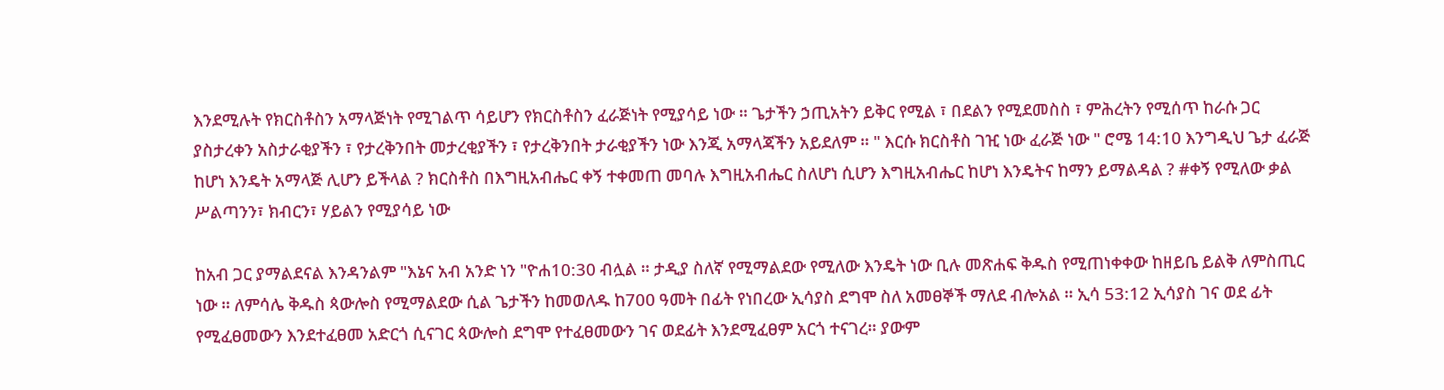እንደሚሉት የክርስቶስን አማላጅነት የሚገልጥ ሳይሆን የክርስቶስን ፈራጅነት የሚያሳይ ነው ። ጌታችን ኃጢአትን ይቅር የሚል ፣ በደልን የሚደመስስ ፣ ምሕረትን የሚሰጥ ከራሱ ጋር ያስታረቀን አስታራቂያችን ፣ የታረቅንበት መታረቂያችን ፣ የታረቅንበት ታራቂያችን ነው እንጂ አማላጃችን አይደለም ። " እርሱ ክርስቶስ ገዢ ነው ፈራጅ ነው " ሮሜ 14:10 እንግዲህ ጌታ ፈራጅ ከሆነ እንዴት አማላጅ ሊሆን ይችላል ? ክርስቶስ በእግዚአብሔር ቀኝ ተቀመጠ መባሉ እግዚአብሔር ስለሆነ ሲሆን እግዚአብሔር ከሆነ እንዴትና ከማን ይማልዳል ? #ቀኝ የሚለው ቃል ሥልጣንን፣ ክብርን፣ ሃይልን የሚያሳይ ነው

ከአብ ጋር ያማልደናል እንዳንልም "እኔና አብ አንድ ነን "ዮሐ10:30 ብሏል ። ታዲያ ስለኛ የሚማልደው የሚለው እንዴት ነው ቢሉ መጽሐፍ ቅዱስ የሚጠነቀቀው ከዘይቤ ይልቅ ለምስጢር ነው ። ለምሳሌ ቅዱስ ጳውሎስ የሚማልደው ሲል ጌታችን ከመወለዱ ከ700 ዓመት በፊት የነበረው ኢሳያስ ደግሞ ስለ አመፀኞች ማለደ ብሎአል ። ኢሳ 53:12 ኢሳያስ ገና ወደ ፊት የሚፈፀመውን እንደተፈፀመ አድርጎ ሲናገር ጳውሎስ ደግሞ የተፈፀመውን ገና ወደፊት እንደሚፈፀም አርጎ ተናገረ። ያውም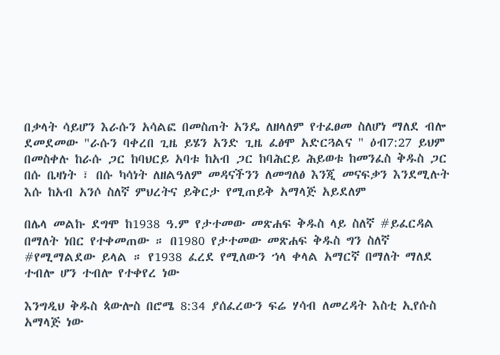በቃላት ሳይሆን እራሱን አሳልፎ በመስጠት አንዴ ለዘላለም የተፈፀመ ስለሆነ ማለደ ብሎ ደመደመው "ራሱን ባቀረበ ጊዜ ይሄን አንድ ጊዜ ፈፅሞ አድርጓልና " ዕብ7:27 ይህም በመስቀሉ ከራሱ ጋር ከባህርይ አባቱ ከአብ ጋር ከባሕርይ ሕይወቱ ከመንፈስ ቅዱስ ጋር በሱ ቤዛነት ፣ በሱ ካሳነት ለዘልዓለም መዳናችንን ለመግለፅ እንጂ መናፍቃን እንደሚሉት እሱ ከአብ አንሶ ስለኛ ምህረትና ይቅርታ የሚጠይቅ አማላጅ አይደለም

በሌላ መልኩ ደግሞ ከ1938 ዓ.ም የታተመው መጽሐፍ ቅዱስ ላይ ስለኛ #ይፈርዳል በማለት ነበር የተቀመጠው ። በ1980 የታተመው መጽሐፍ ቅዱስ ግን ስለኛ #የሚማልደው ይላል ። የ1938 ፈረደ የሚለውን ኀላ ቀላል አማርኛ በማለት ማለደ ተብሎ ሆን ተብሎ የተቀየረ ነው

እንግዲህ ቅዱስ ጳውሎስ በሮሜ 8:34 ያሰፈረውን ፍሬ ሃሳብ ለመረዳት እስቲ ኢየሱስ አማላጅ ነው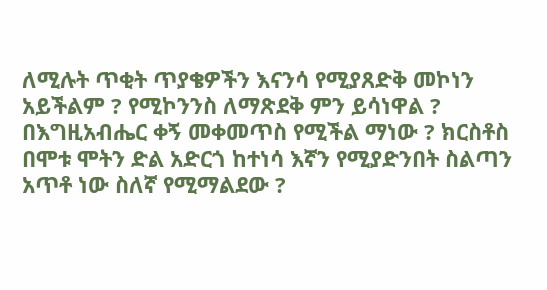ለሚሉት ጥቂት ጥያቄዎችን እናንሳ የሚያጸድቅ መኮነን አይችልም ? የሚኮንንስ ለማጽደቅ ምን ይሳነዋል ? በእግዚአብሔር ቀኝ መቀመጥስ የሚችል ማነው ? ክርስቶስ በሞቱ ሞትን ድል አድርጎ ከተነሳ እኛን የሚያድንበት ስልጣን አጥቶ ነው ስለኛ የሚማልደው ?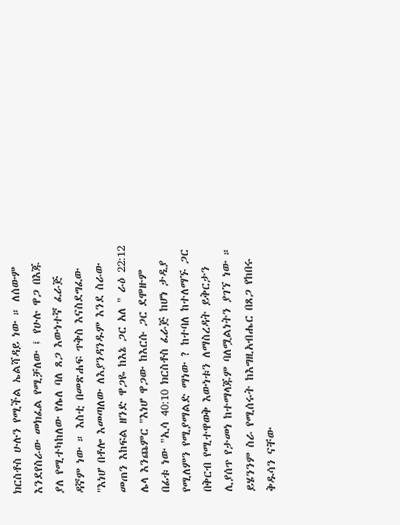ክርስቶስ ሁሉን የሚችል ኤልሻዳይ ነው ። ለሰውም እንደየስራው መክፈል የሚቻለው ፤ የሁሉ ዋጋ በእጁ ያለ የሚተካከለው የሌለ ባለ ጸጋ እውነተኛ ፈራጅ ዳኛም ነው ። እስቲ በመጽሐፍ ጥቅስ እናስደግፈው "እነሆ በቶሎ እመጣለው ለእያንዳንዱም እንደ ስራው መጠን እከፍል ዘንድ ዋጋዬ ከእኔ ጋር አለ " ራዕ 22:12 ሌላ እንጨምር "እነሆ ዋጋው ከእርሱ ጋር ደሞዙም በፊቱ ነው "ኢሳ 40:10 ክርስቶስ ፈራጅ ከሆነ ታዲያ የሚለምን የሚያማልድ ማነው ? ከተባለ ከተለማኙ ጋር በቅርብ የሚተዋወቅ እውነቱን ለማስረዳት ይቅርታን ሊያሰጥ የታመነ ከተማላጁም ባለሟልነትን ያገኘ ነው ። ይሄንንም ስራ የሚሰሩት ከእግዚአብሔር በጸጋ የከበሩ ቅዱሳን ናቸው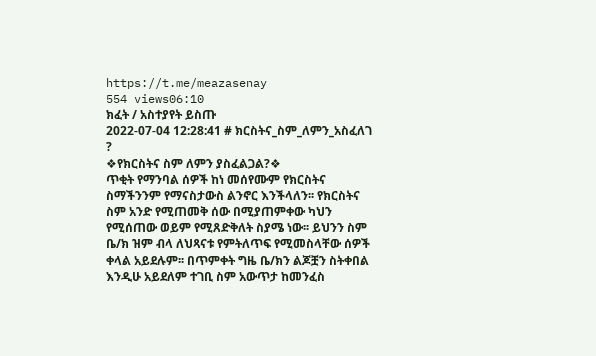https://t.me/meazasenay
554 views06:10
ክፈት / አስተያየት ይስጡ
2022-07-04 12:28:41 # ክርስትና_ስም_ለምን_አስፈለገ ?
❖የክርስትና ስም ለምን ያስፈልጋል?❖
ጥቂት የማንባል ሰዎች ከነ መሰየሙም የክርስትና ስማችንንም የማናስታውስ ልንኖር እንችላለን፡፡ የክርስትና ስም አንድ የሚጠመቅ ሰው በሚያጠምቀው ካህን የሚሰጠው ወይም የሚጸድቅለት ስያሜ ነው፡፡ ይህንን ስም ቤ/ክ ዝም ብላ ለህጻናቱ የምትለጥፍ የሚመስላቸው ሰዎች ቀላል አይደሉም፡፡ በጥምቀት ግዜ ቤ/ክን ልጆቿን ስትቀበል እንዲሁ አይደለም ተገቢ ስም አውጥታ ከመንፈስ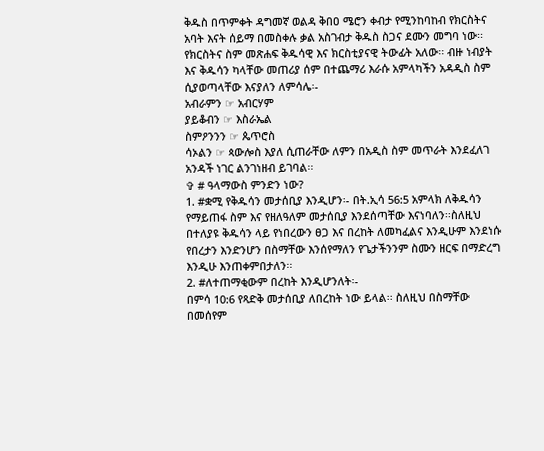ቅዱስ በጥምቀት ዳግመኛ ወልዳ ቅበዐ ሜሮን ቀብታ የሚንከባከብ የክርስትና አባት እናት ሰይማ በመስቀሉ ቃል አስገብታ ቅዱስ ስጋና ደሙን መግባ ነው፡፡ የክርስትና ስም መጽሐፍ ቅዱሳዊ እና ክርስቲያናዊ ትውፊት አለው፡፡ ብዙ ነብያት እና ቅዱሳን ካላቸው መጠሪያ ሰም በተጨማሪ እራሱ አምላካችን አዳዲስ ስም ሲያወጣላቸው እናያለን ለምሳሌ፡-
አብራምን ☞ አብርሃም
ያይቆብን ☞ እስራኤል
ስምዖንንን ☞ ጴጥሮስ
ሳኦልን ☞ ጳውሎስ እያለ ሲጠራቸው ለምን በአዲስ ስም መጥራት እንደፈለገ አንዳች ነገር ልንገነዘብ ይገባል፡፡
✞ # ዓላማውስ ምንድን ነው?
1. #ቋሚ የቅዱሳን መታሰቢያ እንዲሆን፡- በት.ኢሳ 56:5 አምላክ ለቅዱሳን የማይጠፋ ስም እና የዘለዓለም መታሰቢያ እንደሰጣቸው እናነባለን፡፡ስለዚህ በተለያዩ ቅዱሳን ላይ የነበረውን ፀጋ እና በረከት ለመካፈልና እንዲሁም እንደነሱ የበረታን እንድንሆን በስማቸው እንሰየማለን የጌታችንንም ስሙን ዘርፍ በማድረግ እንዲሁ እንጠቀምበታለን፡፡
2. #ለተጠማቂውም በረከት እንዲሆንለት፡-
በምሳ 10:6 የጻድቅ መታሰቢያ ለበረከት ነው ይላል፡፡ ስለዚህ በስማቸው በመሰየም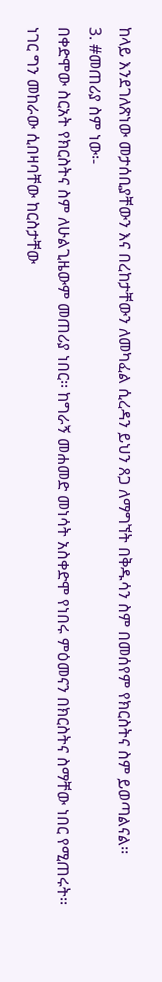ከላይ እንደገለጽነው መታሰቢያቸውን እና በረከታቸውን ለመካፈል ሲረዳን ይህን ጸጋ ለማግኘት በቅዱሳን ስም በመሰየም የክርስትና ስም ይወጣልናል፡፡
3. #መጠሪያ ስም ነው፡-
በቀድሞው ስርአት የክርስትና ስም ለሁልጊዜውም መጠሪያ ነበር፡፡ ከግራኝ መሐመድ መነሳት አስቀድሞ የነበሩ ምዕመናን በክርስትና ስማቸው ነበር የሚጠሩት፡፡ነገር ግን መከራው ሲበዛባቸው ከርስታቸው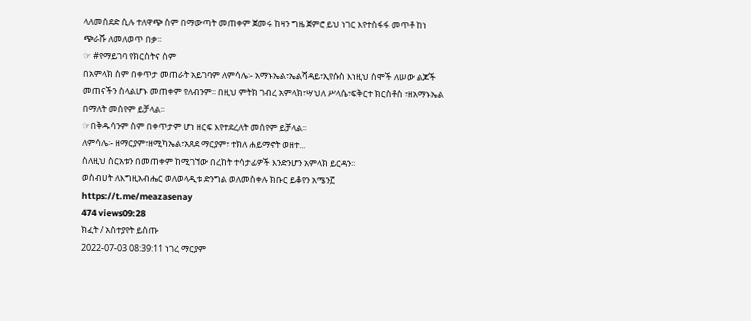ላለመሰደድ ሲሉ ተለዋጭ ስም በማውጣት መጠቀም ጀመሩ ከዛን ግዜ ጀምሮ ይህ ነገር እየተስፋፋ መጥቶ ከነ ጭራሹ ለመለወጥ በቃ፡፡
☞ #የማይገባ የክርስትና ስም
በአምላክ ስም በቀጥታ መጠራት አይገባም ለምሳሌ፡- አማኑኤል፣ኤልሻዳይ፣ኢየሱስ እነዚህ ስሞች ለሠው ልጆች መጠናችን ስላልሆኑ መጠቀም የለብንም፡፡ በዚህ ምትክ ገብረ አምላክ፣ሣህለ ሥላሴ፣ፍቅርተ ክርስቶስ ፣ዘአማኑኤል በማለት መሰየም ይቻላል፡፡
☞በቅዱሳንም ስም በቀጥታም ሆነ ዘርፍ እየተደረለት መሰየም ይቻላል፡፡
ለምሳሌ፡- ዘማርያም፣ዘሚካኤል፣አጸደ ማርያም፣ ተክለ ሐይማኖት ወዘተ...
ስለዚህ ስርአቱን በመጠቀም ከሚገኘው በረከት ተሳታፊዎች እንድንሆን አምላክ ይርዳን፡፡
ወስብሀት ለእግዚአብሔር ወለወላዲቱ ድንግል ወለመስቀሉ ክቡር ይቆየን አሜን፫
https://t.me/meazasenay
474 views09:28
ክፈት / አስተያየት ይስጡ
2022-07-03 08:39:11 ነገረ ማርያም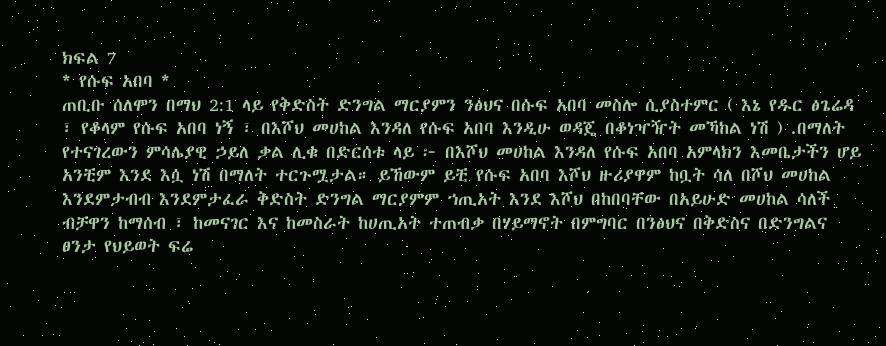ክፍል 7
* የሱፍ አበባ *
ጠቢቡ ሰለሞን በማህ 2:1 ላይ የቅድስት ድንግል ማርያምን ንፅህና በሱፍ አበባ መስሎ ሲያስተምር ( እኔ የዱር ፅጌሬዳ ፣ የቆላም የሱፍ አበባ ነኝ ፣ በእሾህ መሀከል እንዳለ የሱፍ አበባ እንዲሁ ወዳጄ በቆነዣዥት መኻከል ነሽ ) .በማለት የተናገረውን ምሳሌያዊ ኃይለ ቃል ሊቁ በድርሰቱ ላይ ፦ በእሾህ መሀከል እንዳለ የሱፍ አበባ አምላክን እመቤታችን ሆይ አንቺም እንደ እሷ ነሽ በማለት ተርጉሟታል። ይኸውም ይቺ የሱፍ አበባ እሾህ ዙሪያዋም ከቧት ሳለ በሾህ መሀከል እንደምታብብ እንደምታፈራ ቅድስት ድንግል ማርያምም ኀጢአት እንደ እሾህ በከበባቸው በአይሁድ መሀከል ሳለች ብቻዋን ከማሰብ ፣ ከመናገር እና ከመስራት ከሀጢአት ተጠብቃ በሃይማኖት በምግባር በንፅህና በቅድስና በድንግልና ፀንታ የህይወት ፍሬ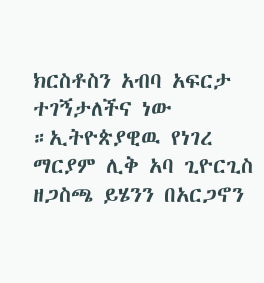ክርስቶስን አብባ አፍርታ ተገኝታለችና ነው ።ኢትዮጵያዊዉ የነገረ ማርያም ሊቅ አባ ጊዮርጊስ ዘጋስጫ ይሄንን በአርጋኖን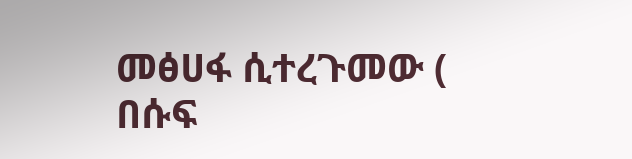መፅሀፋ ሲተረጉመው ( በሱፍ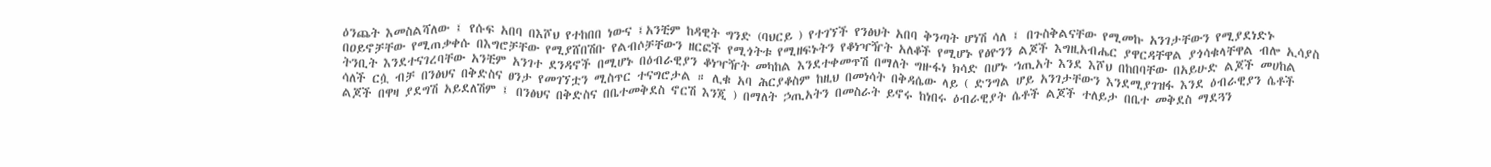ዕንጨት እመስልሻለው ፤ የሱፍ አበባ በእሾህ የተከበበ ነውና ፤አንቺም ከዳዊት ግንድ (ባህርይ ) የተገኘች የንፅህት አበባ ቅንጣት ሆነሽ ሳለ ፤ በጉስቅልናቸው የሚመኩ አንገታቸውን የሚያደነድኑ በዐይኖቻቸው የሚጠቃቀሱ በእግሮቻቸው የሚያሸበሽቡ የልብሶቻቸውን ዘርፎች የሚጎትቱ የሚዘፍኑትን የቆነዣዥት አለቆች የሚሆኑ የፅዮንን ልጆች እግዚአብሔር ያዋርዳቸዋል ያጎሳቁላቸዋል ብሎ ኢሳያስ ትንቢት እንደተናገረባቸው አንቺም አንገተ ደንዳኖች በሚሆኑ በዕብራዊያን ቆነዣዥት መካከል እንደተቀመጥሽ በማለት ግዙፋነ ክሳድ በሆኑ ኀጢአት እንደ እሾህ በከበባቸው በአይሁድ ልጆች መሀከል ሳለች ርሷ ብቻ በንፅህና በቅድስና ፀንታ የመገኘቷን ሚስጥር ተናግሮታል ። ሊቁ አባ ሕርያቆስም ከዚህ በመነሳት በቅዳሴው ላይ ( ድንግል ሆይ አንገታቸውን እንደሚያገዝፋ እንደ ዕብራዊያን ሴቶች ልጆች በዋዛ ያደግሽ አይደለሽም ፤ በንፅህና በቅድስና በቤተመቅደስ ኖርሽ እንጂ ) በማለት ኃጢአትን በመስራት ይኖሩ ከነበሩ ዕብራዊያት ሴቶች ልጆች ተለይታ በቤተ መቅደስ ማደጓን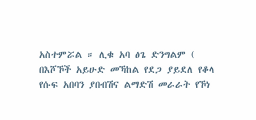አስተምሯል ። ሊቁ አባ ፅጌ ድንግልም ( በእሾኾች አይሁድ መኻከል የደጋ ያይደለ የቆላ የሱፍ አበባን ያበብሽና ልማድሽ መራራት የኾነ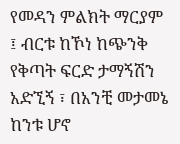የመዳን ምልክት ማርያም ፤ ብርቱ ከኾነ ከጭንቅ የቅጣት ፍርድ ታማኝሽን አድኚኝ ፣ በአንቺ መታመኔ ከንቱ ሆኖ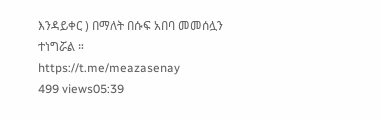እንዳይቀር ) በማለት በሱፍ አበባ መመሰሏን ተነግሯል ።
https://t.me/meazasenay
499 views05:39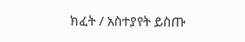ክፈት / አስተያየት ይስጡ